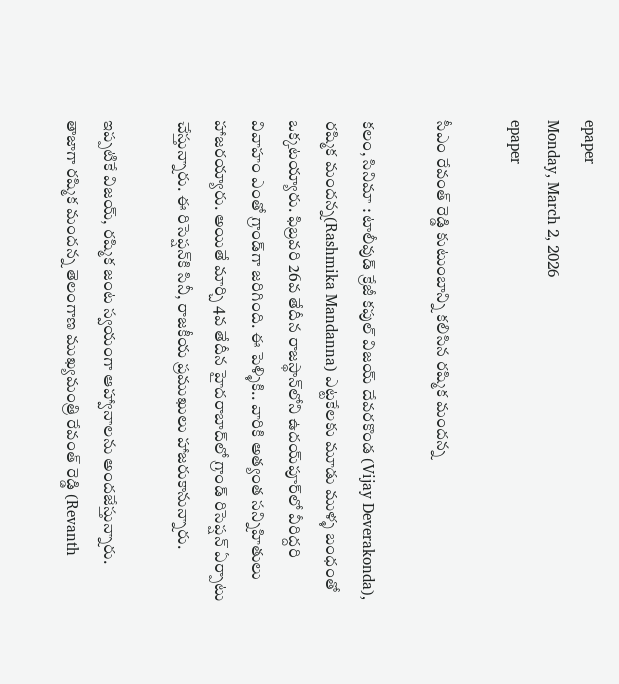epaper
Monday, March 2, 2026
epaper

సీఎం రేవంత్ రెడ్డి కుటుంబాన్ని కలిసిన రష్మిక మందన్న

కలం, సినిమా : టాలీవుడ్ క్రేజీ కపుల్ విజయ్ దేవరకొండ (Vijay Deverakonda), రష్మిక మందన్న(Rashmika Mandanna) ఎట్టకేలకు మూడు ముళ్ళ బంధంతో ఒక్కటయ్యారు. ఫిబ్రవరి 26వ తేదీన రాజస్థాన్‌లోని ఉదయ్‌పూర్‌లో వీరిద్దరి వివాహం ఎంతో గ్రాండ్‌గా జరిగింది. ఈ పెళ్ళికి.. వారికి అత్యంత సన్నిహితులు హాజరయ్యారు. అయితే మార్చి 4వ తేదీన హైదరాబాద్‌లో గ్రాండ్ రిసెప్షన్ ఏర్పాటు చేస్తున్నారు. ఈ రిసెప్షన్‌కి సినీ, రాజకీయ ప్రముఖులు హాజరుకానున్నారు.

ఇప్పటికే విజయ్, రష్మిక జంట స్వయంగా ఆహ్వానాలను అందజేస్తున్నారు. తాజాగా రష్మిక మందన్న తెలంగాణ ముఖ్యమంత్రి రేవంత్ రెడ్డి (Revanth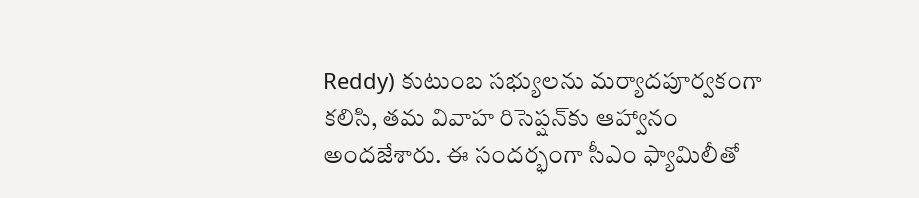Reddy) కుటుంబ సభ్యులను మర్యాదపూర్వకంగా కలిసి, తమ వివాహ రిసెప్షన్‌కు ఆహ్వానం అందజేశారు. ఈ సందర్భంగా సీఎం ఫ్యామిలీతో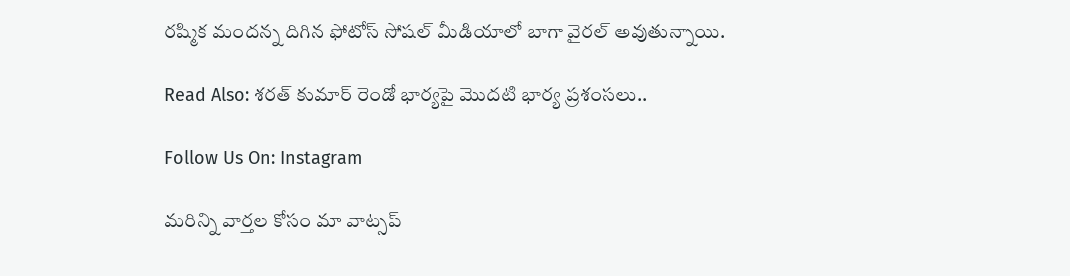రష్మిక మందన్న దిగిన ఫోటోస్ సోషల్ మీడియాలో బాగా వైరల్ అవుతున్నాయి.

Read Also: శరత్ కుమార్ రెండో భార్యపై మొదటి భార్య ప్రశంసలు..

Follow Us On: Instagram

మ‌రిన్ని వార్త‌ల కోసం మా వాట్స‌ప్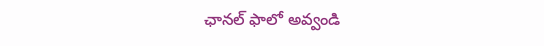ఛాన‌ల్ ఫాలో అవ్వండి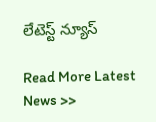లేటెస్ట్ న్యూస్‌

Read More Latest News >>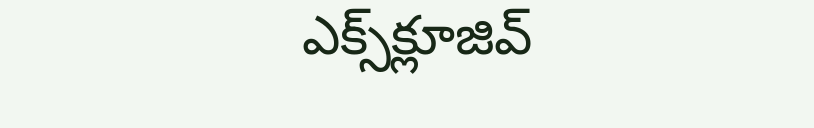ఎక్స్‌క్లూజివ్‌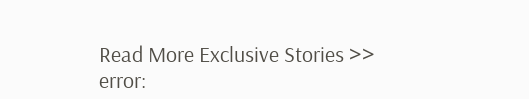Read More Exclusive Stories >>
error: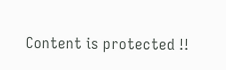Content is protected !!